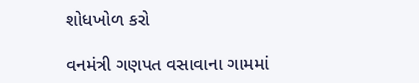શોધખોળ કરો

વનમંત્રી ગણપત વસાવાના ગામમાં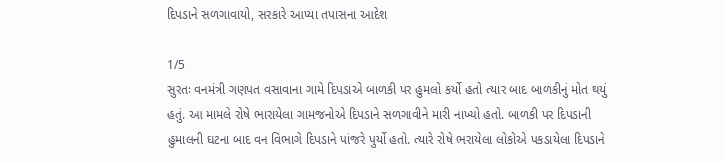દિપડાને સળગાવાયો, સરકારે આપ્યા તપાસના આદેશ

1/5
સુરતઃ વનમંત્રી ગણપત વસાવાના ગામે દિપડાએ બાળકી પર હુમલો કર્યો હતો ત્યાર બાદ બાળકીનું મોત થયું હતું. આ મામલે રોષે ભારાયેલા ગામજનોએ દિપડાને સળગાવીને મારી નાખ્યો હતો. બાળકી પર દિપડાની હુમાલની ઘટના બાદ વન વિભાગે દિપડાને પાંજરે પુર્યો હતો. ત્યારે રોષે ભરાયેલા લોકોએ પકડાયેલા દિપડાને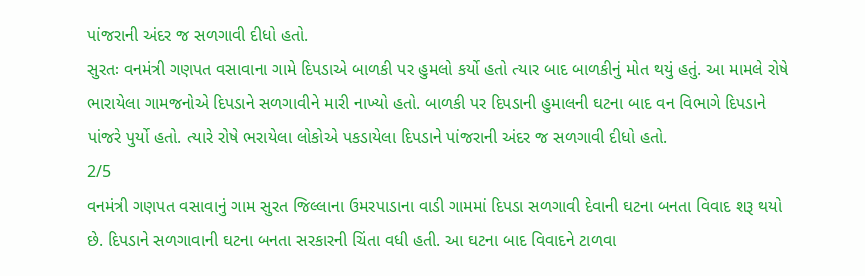પાંજરાની અંદર જ સળગાવી દીધો હતો.
સુરતઃ વનમંત્રી ગણપત વસાવાના ગામે દિપડાએ બાળકી પર હુમલો કર્યો હતો ત્યાર બાદ બાળકીનું મોત થયું હતું. આ મામલે રોષે ભારાયેલા ગામજનોએ દિપડાને સળગાવીને મારી નાખ્યો હતો. બાળકી પર દિપડાની હુમાલની ઘટના બાદ વન વિભાગે દિપડાને પાંજરે પુર્યો હતો. ત્યારે રોષે ભરાયેલા લોકોએ પકડાયેલા દિપડાને પાંજરાની અંદર જ સળગાવી દીધો હતો.
2/5
વનમંત્રી ગણપત વસાવાનું ગામ સુરત જિલ્લાના ઉમરપાડાના વાડી ગામમાં દિપડા સળગાવી દેવાની ઘટના બનતા વિવાદ શરૂ થયો છે. દિપડાને સળગાવાની ઘટના બનતા સરકારની ચિંતા વધી હતી. આ ઘટના બાદ વિવાદને ટાળવા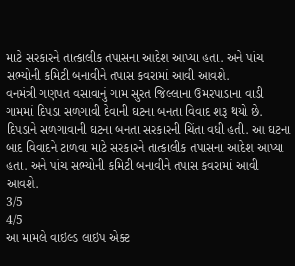માટે સરકારને તાત્કાલીક તપાસના આદેશ આપ્યા હતા. અને પાંચ સભ્યોની કમિટી બનાવીને તપાસ કવરામાં આવી આવશે.
વનમંત્રી ગણપત વસાવાનું ગામ સુરત જિલ્લાના ઉમરપાડાના વાડી ગામમાં દિપડા સળગાવી દેવાની ઘટના બનતા વિવાદ શરૂ થયો છે. દિપડાને સળગાવાની ઘટના બનતા સરકારની ચિંતા વધી હતી. આ ઘટના બાદ વિવાદને ટાળવા માટે સરકારને તાત્કાલીક તપાસના આદેશ આપ્યા હતા. અને પાંચ સભ્યોની કમિટી બનાવીને તપાસ કવરામાં આવી આવશે.
3/5
4/5
આ મામલે વાઇલ્ડ લાઇપ એક્ટ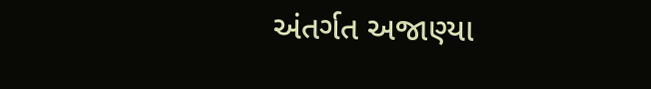અંતર્ગત અજાણ્યા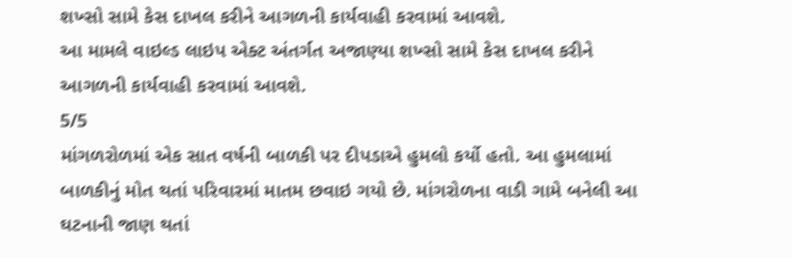શખ્સો સામે કેસ દાખલ કરીને આગળની કાર્યવાહી કરવામાં આવશે.
આ મામલે વાઇલ્ડ લાઇપ એક્ટ અંતર્ગત અજાણ્યા શખ્સો સામે કેસ દાખલ કરીને આગળની કાર્યવાહી કરવામાં આવશે.
5/5
માંગળરોળમાં એક સાત વર્ષની બાળકી પર દીપડાએ હુમલો કર્યો હતો. આ હુમલામાં બાળકીનું મોત થતાં પરિવારમાં માતમ છવાઇ ગયો છે. માંગરોળના વાડી ગામે બનેલી આ ઘટનાની જાણ થતાં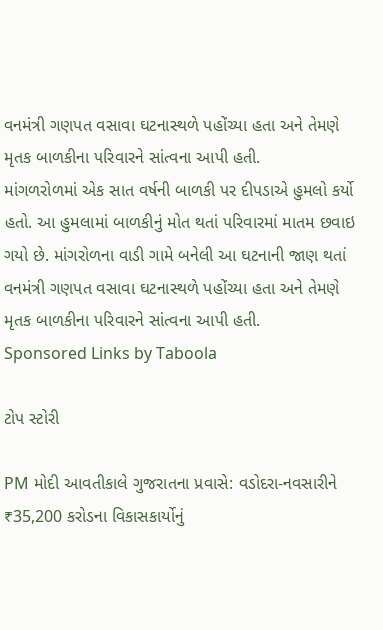વનમંત્રી ગણપત વસાવા ઘટનાસ્થળે પહોંચ્યા હતા અને તેમણે મૃતક બાળકીના પરિવારને સાંત્વના આપી હતી.
માંગળરોળમાં એક સાત વર્ષની બાળકી પર દીપડાએ હુમલો કર્યો હતો. આ હુમલામાં બાળકીનું મોત થતાં પરિવારમાં માતમ છવાઇ ગયો છે. માંગરોળના વાડી ગામે બનેલી આ ઘટનાની જાણ થતાં વનમંત્રી ગણપત વસાવા ઘટનાસ્થળે પહોંચ્યા હતા અને તેમણે મૃતક બાળકીના પરિવારને સાંત્વના આપી હતી.
Sponsored Links by Taboola

ટોપ સ્ટોરી

PM મોદી આવતીકાલે ગુજરાતના પ્રવાસે: વડોદરા-નવસારીને ₹35,200 કરોડના વિકાસકાર્યોનું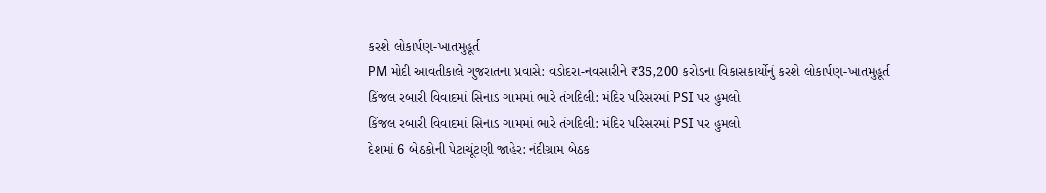કરશે લોકાર્પણ-ખાતમુહૂર્ત
PM મોદી આવતીકાલે ગુજરાતના પ્રવાસે: વડોદરા-નવસારીને ₹35,200 કરોડના વિકાસકાર્યોનું કરશે લોકાર્પણ-ખાતમુહૂર્ત
કિંજલ રબારી વિવાદમાં સિનાડ ગામમાં ભારે તંગદિલી: મંદિર પરિસરમાં PSI પર હુમલો
કિંજલ રબારી વિવાદમાં સિનાડ ગામમાં ભારે તંગદિલી: મંદિર પરિસરમાં PSI પર હુમલો
દેશમાં 6 બેઠકોની પેટાચૂંટણી જાહેર: નંદીગ્રામ બેઠક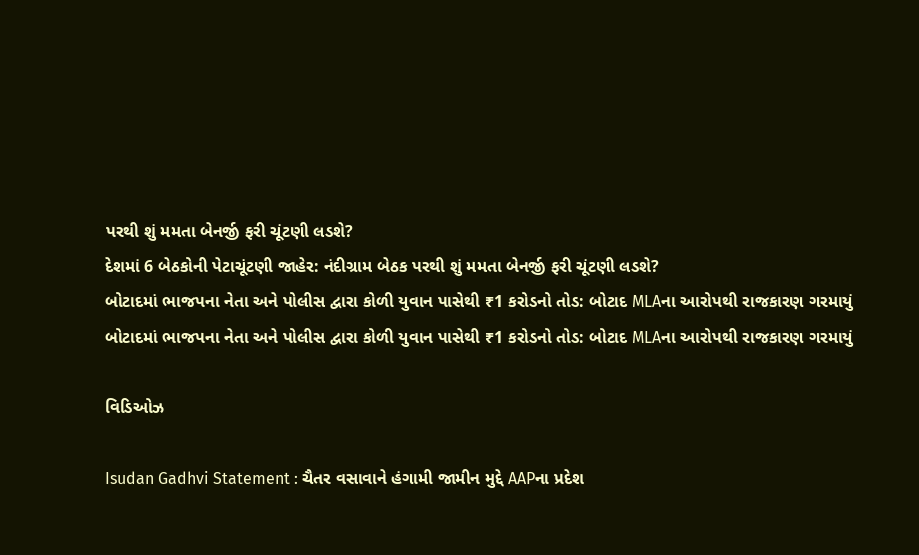પરથી શું મમતા બેનર્જી ફરી ચૂંટણી લડશે?
દેશમાં 6 બેઠકોની પેટાચૂંટણી જાહેર: નંદીગ્રામ બેઠક પરથી શું મમતા બેનર્જી ફરી ચૂંટણી લડશે?
બોટાદમાં ભાજપના નેતા અને પોલીસ દ્વારા કોળી યુવાન પાસેથી ₹1 કરોડનો તોડ: બોટાદ MLAના આરોપથી રાજકારણ ગરમાયું
બોટાદમાં ભાજપના નેતા અને પોલીસ દ્વારા કોળી યુવાન પાસેથી ₹1 કરોડનો તોડ: બોટાદ MLAના આરોપથી રાજકારણ ગરમાયું

વિડિઓઝ

Isudan Gadhvi Statement : ચૈતર વસાવાને હંગામી જામીન મુદ્દે AAPના પ્રદેશ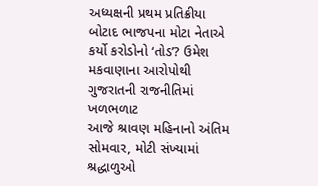અધ્યક્ષની પ્રથમ પ્રતિક્રીયા
બોટાદ ભાજપના મોટા નેતાએ કર્યો કરોડોનો ‘તોડ’? ઉમેશ મકવાણાના આરોપોથી ગુજરાતની રાજનીતિમાં ખળભળાટ
આજે શ્રાવણ મહિનાનો અંતિમ સોમવાર, મોટી સંખ્યામાં શ્રદ્ધાળુઓ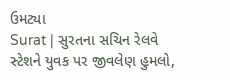ઉમટ્યા
Surat | સુરતના સચિન રેલવે સ્ટેશને યુવક પર જીવલેણ હુમલો,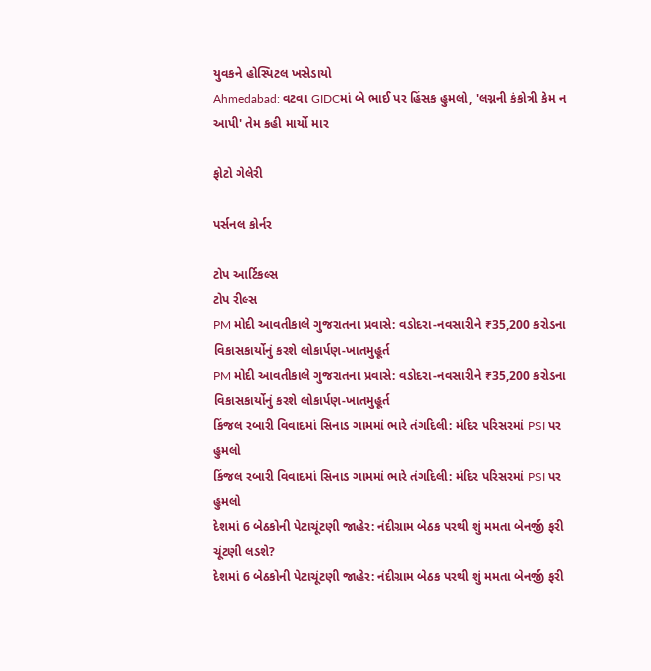યુવકને હોસ્પિટલ ખસેડાયો
Ahmedabad: વટવા GIDCમાં બે ભાઈ પર હિંસક હુમલો, 'લગ્નની કંકોત્રી કેમ ન આપી' તેમ કહી માર્યો માર

ફોટો ગેલેરી

પર્સનલ કોર્નર

ટોપ આર્ટિકલ્સ
ટોપ રીલ્સ
PM મોદી આવતીકાલે ગુજરાતના પ્રવાસે: વડોદરા-નવસારીને ₹35,200 કરોડના વિકાસકાર્યોનું કરશે લોકાર્પણ-ખાતમુહૂર્ત
PM મોદી આવતીકાલે ગુજરાતના પ્રવાસે: વડોદરા-નવસારીને ₹35,200 કરોડના વિકાસકાર્યોનું કરશે લોકાર્પણ-ખાતમુહૂર્ત
કિંજલ રબારી વિવાદમાં સિનાડ ગામમાં ભારે તંગદિલી: મંદિર પરિસરમાં PSI પર હુમલો
કિંજલ રબારી વિવાદમાં સિનાડ ગામમાં ભારે તંગદિલી: મંદિર પરિસરમાં PSI પર હુમલો
દેશમાં 6 બેઠકોની પેટાચૂંટણી જાહેર: નંદીગ્રામ બેઠક પરથી શું મમતા બેનર્જી ફરી ચૂંટણી લડશે?
દેશમાં 6 બેઠકોની પેટાચૂંટણી જાહેર: નંદીગ્રામ બેઠક પરથી શું મમતા બેનર્જી ફરી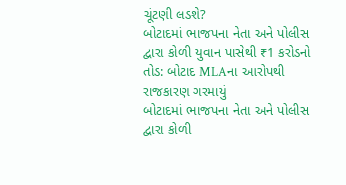ચૂંટણી લડશે?
બોટાદમાં ભાજપના નેતા અને પોલીસ દ્વારા કોળી યુવાન પાસેથી ₹1 કરોડનો તોડ: બોટાદ MLAના આરોપથી રાજકારણ ગરમાયું
બોટાદમાં ભાજપના નેતા અને પોલીસ દ્વારા કોળી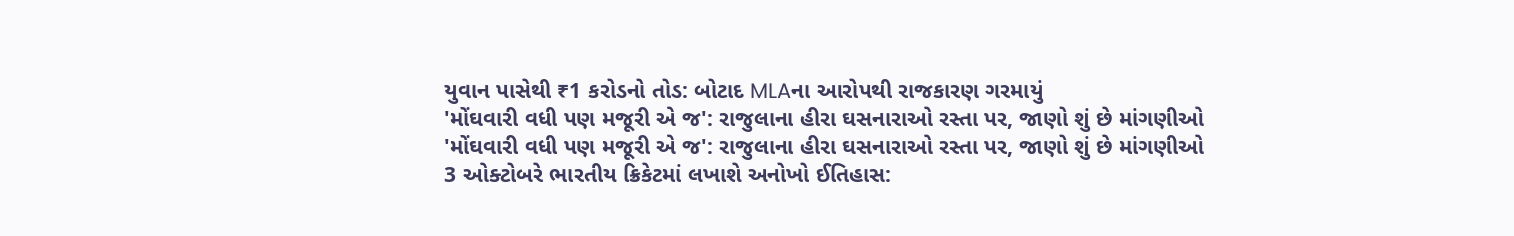યુવાન પાસેથી ₹1 કરોડનો તોડ: બોટાદ MLAના આરોપથી રાજકારણ ગરમાયું
'મોંઘવારી વધી પણ મજૂરી એ જ': રાજુલાના હીરા ઘસનારાઓ રસ્તા પર, જાણો શું છે માંગણીઓ
'મોંઘવારી વધી પણ મજૂરી એ જ': રાજુલાના હીરા ઘસનારાઓ રસ્તા પર, જાણો શું છે માંગણીઓ
3 ઓક્ટોબરે ભારતીય ક્રિકેટમાં લખાશે અનોખો ઈતિહાસ: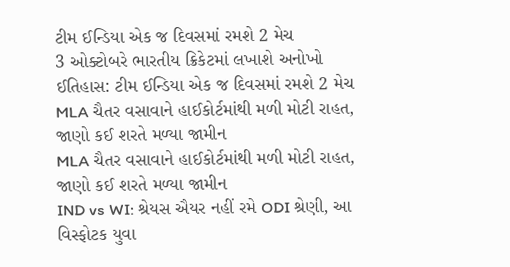ટીમ ઈન્ડિયા એક જ દિવસમાં રમશે 2 મેચ
3 ઓક્ટોબરે ભારતીય ક્રિકેટમાં લખાશે અનોખો ઈતિહાસ: ટીમ ઈન્ડિયા એક જ દિવસમાં રમશે 2 મેચ
MLA ચૈતર વસાવાને હાઈકોર્ટમાંથી મળી મોટી રાહત, જાણો કઈ શરતે મળ્યા જામીન
MLA ચૈતર વસાવાને હાઈકોર્ટમાંથી મળી મોટી રાહત, જાણો કઈ શરતે મળ્યા જામીન
IND vs WI: શ્રેયસ ઐયર નહીં રમે ODI શ્રેણી, આ વિસ્ફોટક યુવા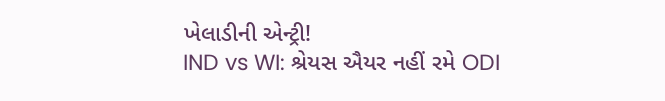ખેલાડીની એન્ટ્રી!
IND vs WI: શ્રેયસ ઐયર નહીં રમે ODI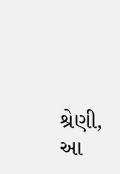શ્રેણી, આ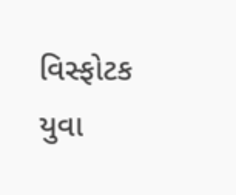વિસ્ફોટક યુવા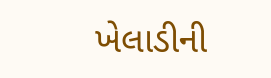ખેલાડીની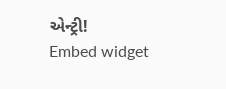એન્ટ્રી!
Embed widget